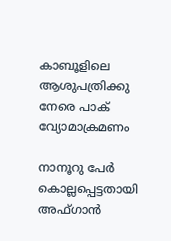കാബൂളിലെ ആശുപത്രിക്കു നേരെ പാക് വ്യോമാക്രമണം

നാനൂറു പേർ കൊല്ലപ്പെട്ടതായി അഫ്ഗാൻ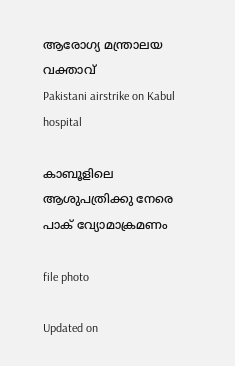ആരോഗ്യ മന്ത്രാലയ വക്താവ്
Pakistani airstrike on Kabul hospital

കാബൂളിലെ ആശുപത്രിക്കു നേരെ പാക് വ്യോമാക്രമണം

file photo

Updated on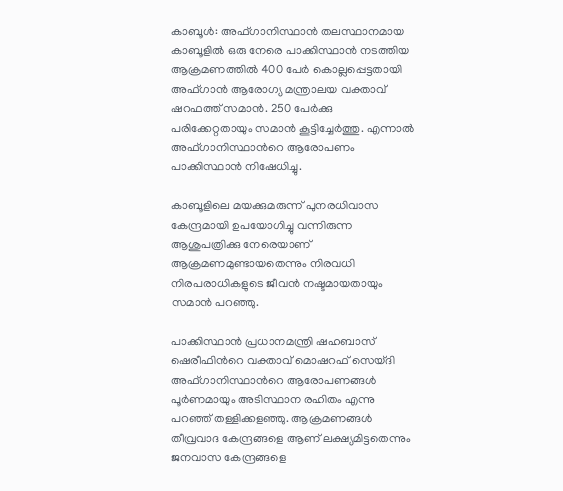കാബൂൾ: അഫ്ഗാനിസ്ഥാൻ തലസ്ഥാനമായ കാബൂളിൽ ഒരു നേരെ പാക്കിസ്ഥാൻ നടത്തിയ ആക്രമണത്തിൽ 400 പേർ കൊല്ലപ്പെട്ടതായി അഫ്ഗാൻ ആരോഗ്യ മന്ത്രാലയ വക്താവ് ഷറഫത്ത് സമാൻ. 250 പേർക്കു പരിക്കേറ്റതായും സമാൻ കൂട്ടിച്ചേർത്തു. എന്നാൽ അഫ്ഗാനിസ്ഥാന്‍റെ ആരോപണം പാക്കിസ്ഥാൻ നിഷേധിച്ചു.

കാബൂളിലെ മയക്കുമരുന്ന് പുനരധിവാസ കേന്ദ്രമായി ഉപയോഗിച്ചു വന്നിരുന്ന ആശുപത്രിക്കു നേരെയാണ് ആക്രമണമുണ്ടായതെന്നും നിരവധി നിരപരാധികളുടെ ജീവൻ നഷ്ടമായതായും സമാൻ പറഞ്ഞു.

പാക്കിസ്ഥാൻ പ്രധാനമന്ത്രി ഷഹബാസ് ഷെരീഫിന്‍റെ വക്താവ് മൊഷറഫ് സെയ്ദി അഫ്ഗാനിസ്ഥാന്‍റെ ആരോപണങ്ങൾ പൂർണമായും അടിസ്ഥാന രഹിതം എന്നു പറഞ്ഞ് തള്ളിക്കളഞ്ഞു. ആക്രമണങ്ങൾ തീവ്രവാദ കേന്ദ്രങ്ങളെ ആണ് ലക്ഷ്യമിട്ടതെന്നും ജനവാസ കേന്ദ്രങ്ങളെ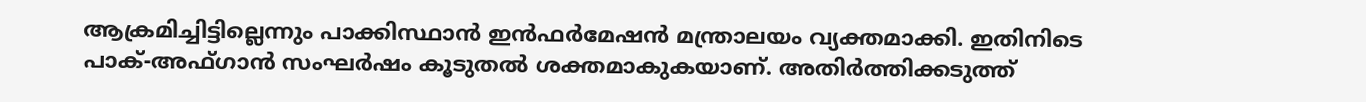ആക്രമിച്ചിട്ടില്ലെന്നും പാക്കിസ്ഥാൻ ഇൻഫർമേഷൻ മന്ത്രാലയം വ്യക്തമാക്കി. ഇതിനിടെ പാക്-അഫ്ഗാൻ സംഘർഷം കൂടുതൽ ശക്തമാകുകയാണ്. അതിർത്തിക്കടുത്ത്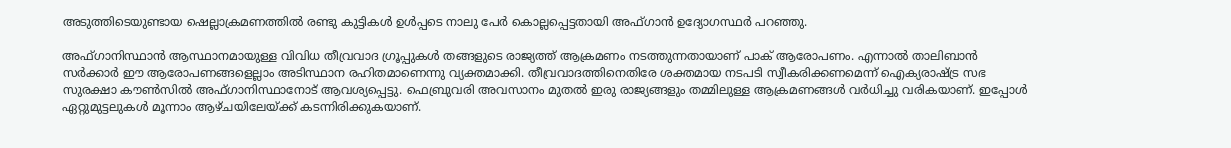അടുത്തിടെയുണ്ടായ ഷെല്ലാക്രമണത്തിൽ രണ്ടു കുട്ടികൾ ഉൾപ്പടെ നാലു പേർ കൊല്ലപ്പെട്ടതായി അഫ്ഗാൻ ഉദ്യോഗസ്ഥർ പറഞ്ഞു.

അഫ്ഗാനിസ്ഥാൻ ആസ്ഥാനമായുള്ള വിവിധ തീവ്രവാദ ഗ്രൂപ്പുകൾ തങ്ങളുടെ രാജ്യത്ത് ആക്രമണം നടത്തുന്നതായാണ് പാക് ആരോപണം. എന്നാൽ താലിബാൻ സർക്കാർ ഈ ആരോപണങ്ങളെല്ലാം അടിസ്ഥാന രഹിതമാണെന്നു വ്യക്തമാക്കി. തീവ്രവാദത്തിനെതിരേ ശക്തമായ നടപടി സ്വീകരിക്കണമെന്ന് ഐക്യരാഷ്ട്ര സഭ സുരക്ഷാ കൗൺസിൽ അഫ്ഗാനിസ്ഥാനോട് ആവശ്യപ്പെട്ടു. ഫെബ്രുവരി അവസാനം മുതൽ ഇരു രാജ്യങ്ങളും തമ്മിലുള്ള ആക്രമണങ്ങൾ വർധിച്ചു വരികയാണ്. ഇപ്പോൾ ഏറ്റുമുട്ടലുകൾ മൂന്നാം ആഴ്ചയിലേയ്ക്ക് കടന്നിരിക്കുകയാണ്.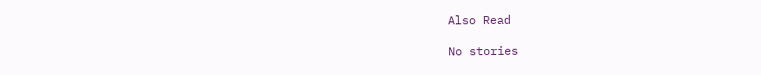Also Read

No stories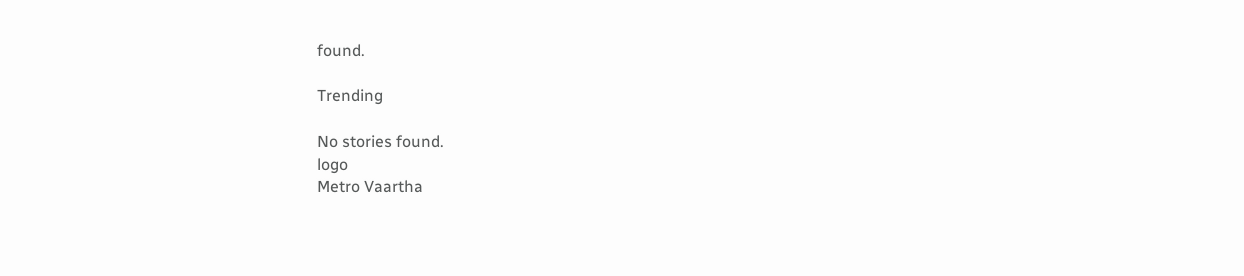found.

Trending

No stories found.
logo
Metro Vaartha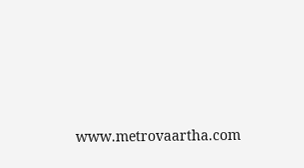www.metrovaartha.com